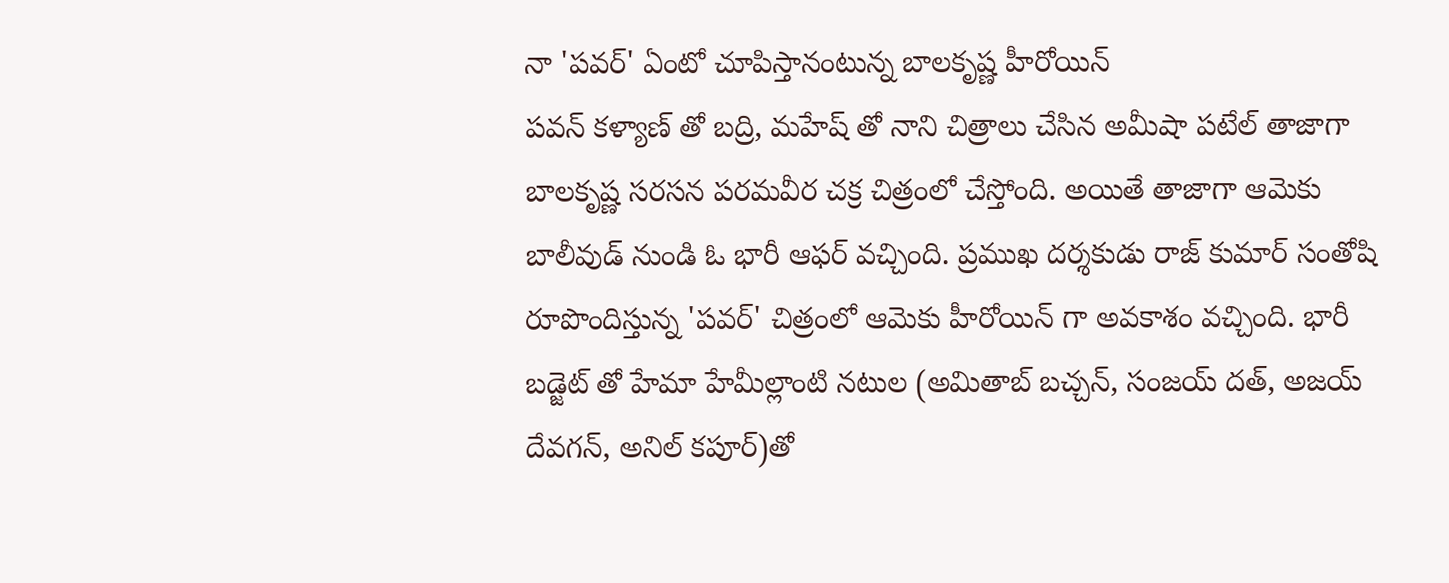నా 'పవర్' ఏంటో చూపిస్తానంటున్న బాలకృష్ణ హీరోయిన్
పవన్ కళ్యాణ్ తో బద్రి, మహేష్ తో నాని చిత్రాలు చేసిన అమీషా పటేల్ తాజాగా బాలకృష్ణ సరసన పరమవీర చక్ర చిత్రంలో చేస్తోంది. అయితే తాజాగా ఆమెకు బాలీవుడ్ నుండి ఓ భారీ ఆఫర్ వచ్చింది. ప్రముఖ దర్శకుడు రాజ్ కుమార్ సంతోషి రూపొందిస్తున్న 'పవర్' చిత్రంలో ఆమెకు హీరోయిన్ గా అవకాశం వచ్చింది. భారీ బడ్జెట్ తో హేమా హేమీల్లాంటి నటుల (అమితాబ్ బచ్చన్, సంజయ్ దత్, అజయ్ దేవగన్, అనిల్ కపూర్)తో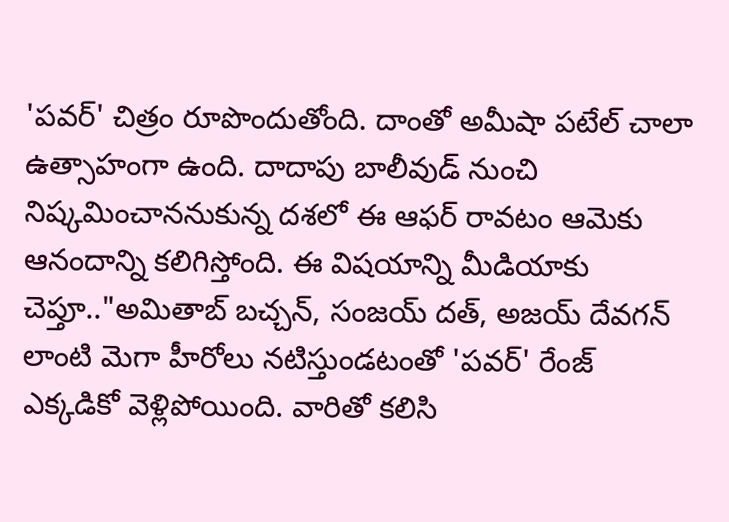'పవర్' చిత్రం రూపొందుతోంది. దాంతో అమీషా పటేల్ చాలా ఉత్సాహంగా ఉంది. దాదాపు బాలీవుడ్ నుంచి నిష్కమించాననుకున్న దశలో ఈ ఆఫర్ రావటం ఆమెకు ఆనందాన్ని కలిగిస్తోంది. ఈ విషయాన్ని మీడియాకు చెప్తూ.."అమితాబ్ బచ్చన్, సంజయ్ దత్, అజయ్ దేవగన్ లాంటి మెగా హీరోలు నటిస్తుండటంతో 'పవర్' రేంజ్ ఎక్కడికో వెళ్లిపోయింది. వారితో కలిసి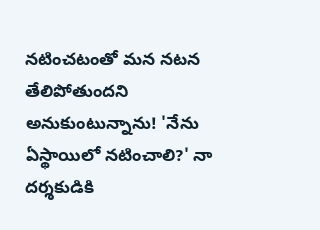నటించటంతో మన నటన తేలిపోతుందని అనుకుంటున్నాను! 'నేను ఏస్థాయిలో నటించాలి?' నా దర్శకుడికి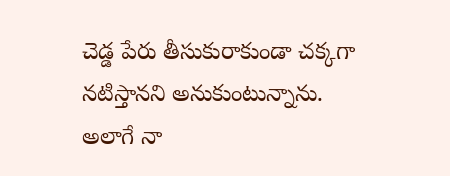చెడ్డ పేరు తీసుకురాకుండా చక్కగా నటిస్తానని అనుకుంటున్నాను. అలాగే నా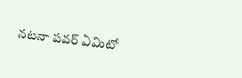నటనా పవర్ ఏమిటో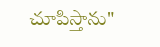చూపిస్తాను"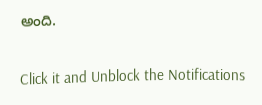అంది.


Click it and Unblock the Notifications